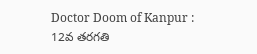Doctor Doom of Kanpur : 12వ తరగతి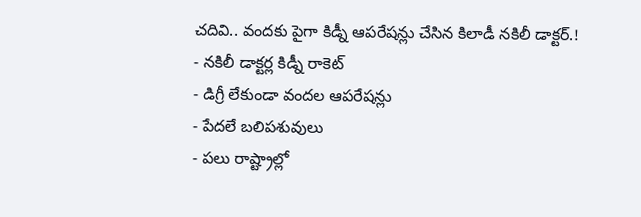చదివి.. వందకు పైగా కిడ్నీ ఆపరేషన్లు చేసిన కిలాడీ నకిలీ డాక్టర్.!
- నకిలీ డాక్టర్ల కిడ్నీ రాకెట్
- డిగ్రీ లేకుండా వందల ఆపరేషన్లు
- పేదలే బలిపశువులు
- పలు రాష్ట్రాల్లో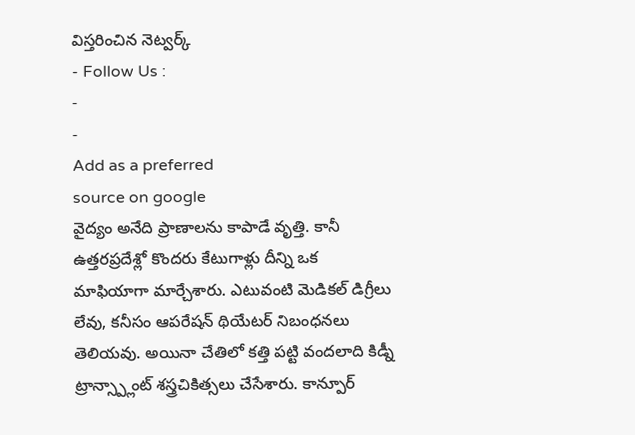విస్తరించిన నెట్వర్క్
- Follow Us :
-
-
Add as a preferred
source on google
వైద్యం అనేది ప్రాణాలను కాపాడే వృత్తి. కానీ ఉత్తరప్రదేశ్లో కొందరు కేటుగాళ్లు దీన్ని ఒక మాఫియాగా మార్చేశారు. ఎటువంటి మెడికల్ డిగ్రీలు లేవు, కనీసం ఆపరేషన్ థియేటర్ నిబంధనలు తెలియవు. అయినా చేతిలో కత్తి పట్టి వందలాది కిడ్నీ ట్రాన్స్ప్లాంట్ శస్త్రచికిత్సలు చేసేశారు. కాన్పూర్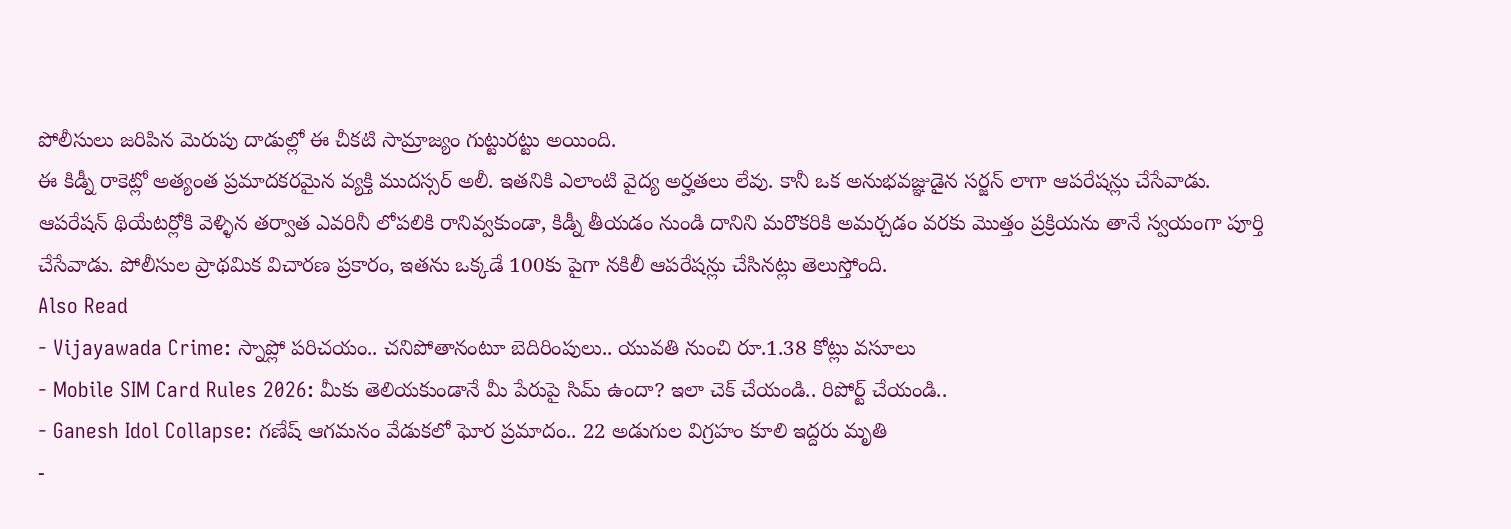పోలీసులు జరిపిన మెరుపు దాడుల్లో ఈ చీకటి సామ్రాజ్యం గుట్టురట్టు అయింది.
ఈ కిడ్నీ రాకెట్లో అత్యంత ప్రమాదకరమైన వ్యక్తి ముదస్సర్ అలీ. ఇతనికి ఎలాంటి వైద్య అర్హతలు లేవు. కానీ ఒక అనుభవజ్ఞుడైన సర్జన్ లాగా ఆపరేషన్లు చేసేవాడు. ఆపరేషన్ థియేటర్లోకి వెళ్ళిన తర్వాత ఎవరినీ లోపలికి రానివ్వకుండా, కిడ్నీ తీయడం నుండి దానిని మరొకరికి అమర్చడం వరకు మొత్తం ప్రక్రియను తానే స్వయంగా పూర్తి చేసేవాడు. పోలీసుల ప్రాథమిక విచారణ ప్రకారం, ఇతను ఒక్కడే 100కు పైగా నకిలీ ఆపరేషన్లు చేసినట్లు తెలుస్తోంది.
Also Read
- Vijayawada Crime: స్నాప్లో పరిచయం.. చనిపోతానంటూ బెదిరింపులు.. యువతి నుంచి రూ.1.38 కోట్లు వసూలు
- Mobile SIM Card Rules 2026: మీకు తెలియకుండానే మీ పేరుపై సిమ్ ఉందా? ఇలా చెక్ చేయండి.. రిపోర్ట్ చేయండి..
- Ganesh Idol Collapse: గణేష్ ఆగమనం వేడుకలో ఘోర ప్రమాదం.. 22 అడుగుల విగ్రహం కూలి ఇద్దరు మృతి
-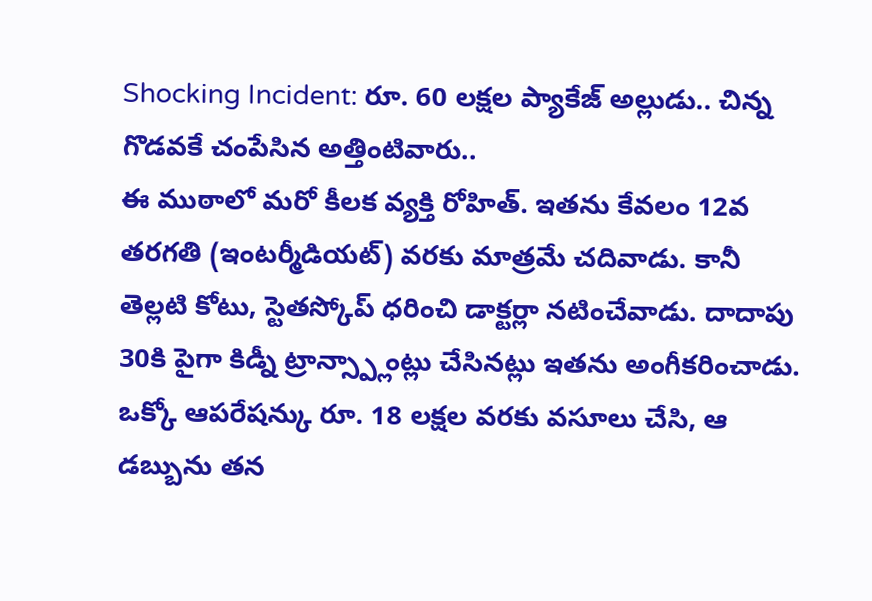Shocking Incident: రూ. 60 లక్షల ప్యాకేజ్ అల్లుడు.. చిన్న గొడవకే చంపేసిన అత్తింటివారు..
ఈ ముఠాలో మరో కీలక వ్యక్తి రోహిత్. ఇతను కేవలం 12వ తరగతి (ఇంటర్మీడియట్) వరకు మాత్రమే చదివాడు. కానీ తెల్లటి కోటు, స్టెతస్కోప్ ధరించి డాక్టర్లా నటించేవాడు. దాదాపు 30కి పైగా కిడ్నీ ట్రాన్స్ప్లాంట్లు చేసినట్లు ఇతను అంగీకరించాడు. ఒక్కో ఆపరేషన్కు రూ. 18 లక్షల వరకు వసూలు చేసి, ఆ డబ్బును తన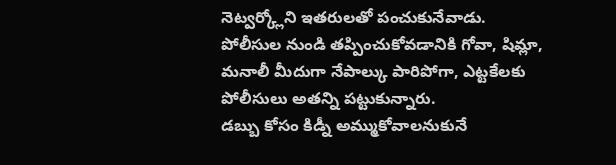నెట్వర్క్లోని ఇతరులతో పంచుకునేవాడు. పోలీసుల నుండి తప్పించుకోవడానికి గోవా, షిమ్లా, మనాలీ మీదుగా నేపాల్కు పారిపోగా, ఎట్టకేలకు పోలీసులు అతన్ని పట్టుకున్నారు.
డబ్బు కోసం కిడ్నీ అమ్ముకోవాలనుకునే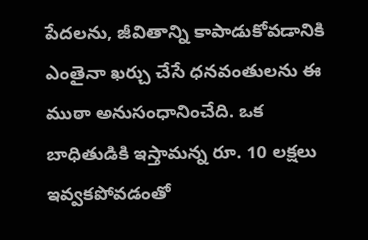పేదలను, జీవితాన్ని కాపాడుకోవడానికి ఎంతైనా ఖర్చు చేసే ధనవంతులను ఈ ముఠా అనుసంధానించేది. ఒక బాధితుడికి ఇస్తామన్న రూ. 10 లక్షలు ఇవ్వకపోవడంతో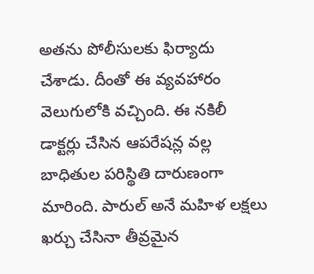అతను పోలీసులకు ఫిర్యాదు చేశాడు. దీంతో ఈ వ్యవహారం వెలుగులోకి వచ్చింది. ఈ నకిలీ డాక్టర్లు చేసిన ఆపరేషన్ల వల్ల బాధితుల పరిస్థితి దారుణంగా మారింది. పారుల్ అనే మహిళ లక్షలు ఖర్చు చేసినా తీవ్రమైన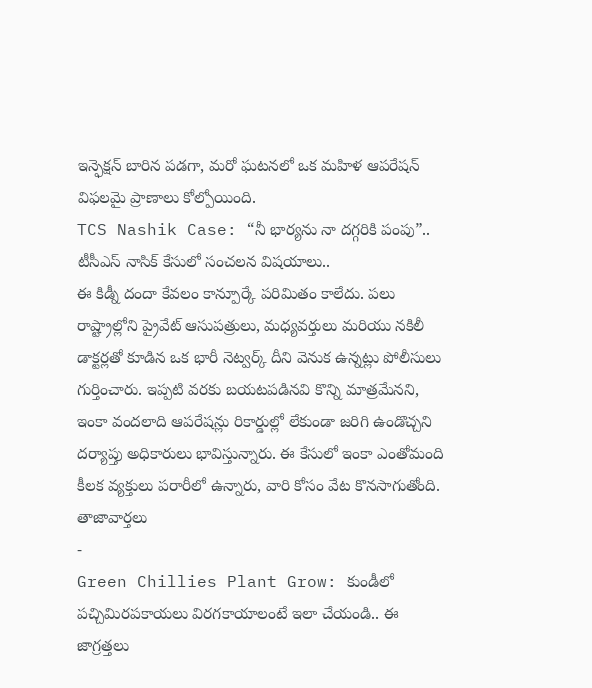ఇన్ఫెక్షన్ బారిన పడగా, మరో ఘటనలో ఒక మహిళ ఆపరేషన్ విఫలమై ప్రాణాలు కోల్పోయింది.
TCS Nashik Case: “నీ భార్యను నా దగ్గరికి పంపు”.. టీసీఎస్ నాసిక్ కేసులో సంచలన విషయాలు..
ఈ కిడ్నీ దందా కేవలం కాన్పూర్కే పరిమితం కాలేదు. పలు రాష్ట్రాల్లోని ప్రైవేట్ ఆసుపత్రులు, మధ్యవర్తులు మరియు నకిలీ డాక్టర్లతో కూడిన ఒక భారీ నెట్వర్క్ దీని వెనుక ఉన్నట్లు పోలీసులు గుర్తించారు. ఇప్పటి వరకు బయటపడినవి కొన్ని మాత్రమేనని, ఇంకా వందలాది ఆపరేషన్లు రికార్డుల్లో లేకుండా జరిగి ఉండొచ్చని దర్యాప్తు అధికారులు భావిస్తున్నారు. ఈ కేసులో ఇంకా ఎంతోమంది కీలక వ్యక్తులు పరారీలో ఉన్నారు, వారి కోసం వేట కొనసాగుతోంది.
తాజావార్తలు
-
Green Chillies Plant Grow: కుండీలో పచ్చిమిరపకాయలు విరగకాయాలంటే ఇలా చేయండి.. ఈ జాగ్రత్తలు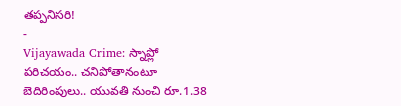తప్పనిసరి!
-
Vijayawada Crime: స్నాప్లో పరిచయం.. చనిపోతానంటూ బెదిరింపులు.. యువతి నుంచి రూ.1.38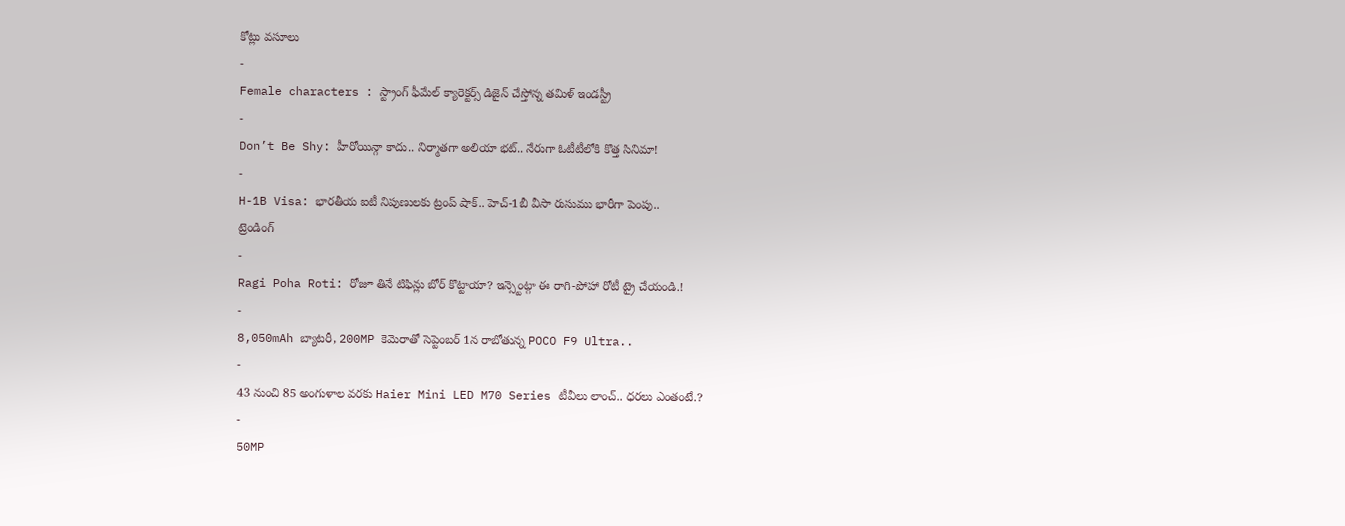కోట్లు వసూలు
-
Female characters : స్ట్రాంగ్ ఫీమేల్ క్యారెక్టర్స్ డిజైన్ చేస్తోన్న తమిళ్ ఇండస్ట్రీ
-
Don’t Be Shy: హీరోయిన్గా కాదు.. నిర్మాతగా అలియా భట్.. నేరుగా ఓటీటీలోకి కొత్త సినిమా!
-
H-1B Visa: భారతీయ ఐటీ నిపుణులకు ట్రంప్ షాక్.. హెచ్-1బీ వీసా రుసుము భారీగా పెంపు..
ట్రెండింగ్
-
Ragi Poha Roti: రోజూ తినే టిఫిన్లు బోర్ కొట్టాయా? ఇన్స్టెంట్గా ఈ రాగి-పోహా రోటీ ట్రై చేయండి.!
-
8,050mAh బ్యాటరీ, 200MP కెమెరాతో సెప్టెంబర్ 1న రాబోతున్న POCO F9 Ultra..
-
43 నుంచి 85 అంగుళాల వరకు Haier Mini LED M70 Series టీవీలు లాంచ్.. ధరలు ఎంతంటే.?
-
50MP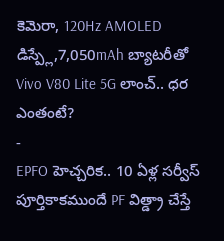కెమెరా, 120Hz AMOLED డిస్ప్లే,7,050mAh బ్యాటరీతో Vivo V80 Lite 5G లాంచ్.. ధర ఎంతంటే?
-
EPFO హెచ్చరిక.. 10 ఏళ్ల సర్వీస్ పూర్తికాకముందే PF విత్డ్రా చేస్తే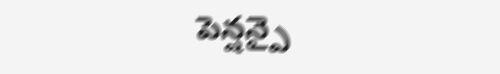పెన్షన్పై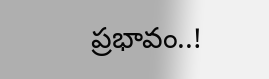ప్రభావం..!